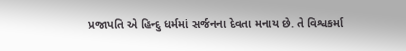પ્રજાપતિ એ હિન્દુ ધર્મમાં સર્જનના દેવતા મનાય છે. તે વિશ્વકર્મા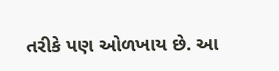તરીકે પણ ઓળખાય છે. આ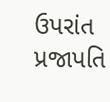ઉપરાંત પ્રજાપતિ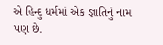એ હિન્દુ ધર્મમાં એક જ્ઞાતિનું નામ પણ છે.